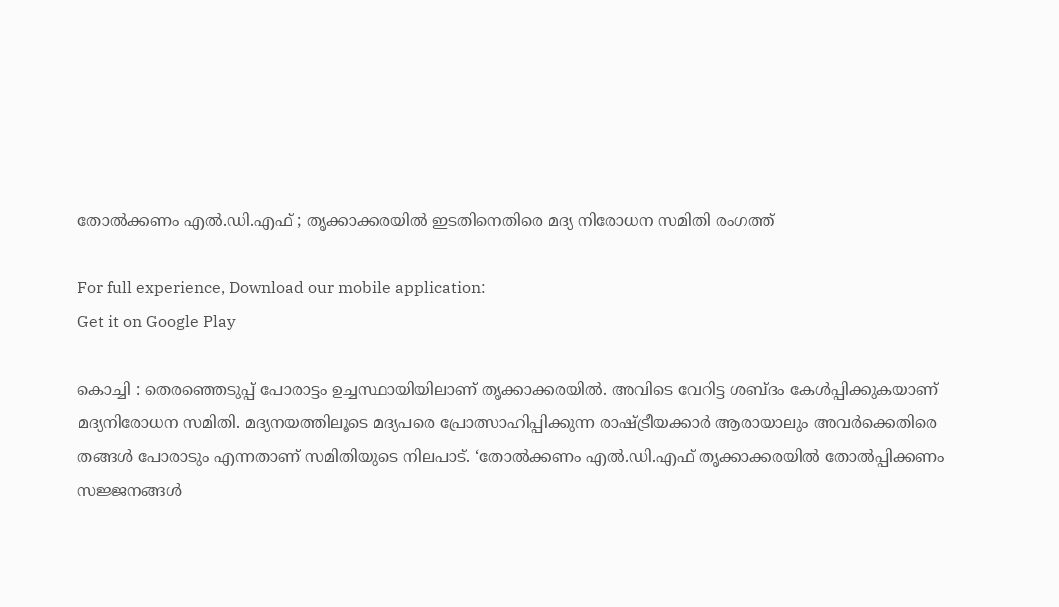തോല്‍ക്കണം എല്‍.ഡി.എഫ് ; തൃക്കാക്കരയില്‍ ഇടതിനെതിരെ മദ്യ നിരോധന സമിതി രംഗത്ത്

For full experience, Download our mobile application:
Get it on Google Play

കൊച്ചി : തെരഞ്ഞെടുപ്പ് പോരാട്ടം ഉച്ചസ്ഥായിയിലാണ് തൃക്കാക്കരയില്‍. അവിടെ വേറിട്ട ശബ്ദം കേള്‍പ്പിക്കുകയാണ് മദ്യനിരോധന സമിതി. മദ്യനയത്തിലൂടെ മദ്യപരെ പ്രോത്സാഹിപ്പിക്കുന്ന രാഷ്ട്രീയക്കാര്‍ ആരായാലും അവര്‍ക്കെതിരെ തങ്ങള്‍ പോരാടും എന്നതാണ് സമിതിയുടെ നിലപാട്. ‘തോല്‍ക്കണം എല്‍.ഡി.എഫ് തൃക്കാക്കരയില്‍ തോല്‍പ്പിക്കണം സജ്ജനങ്ങള്‍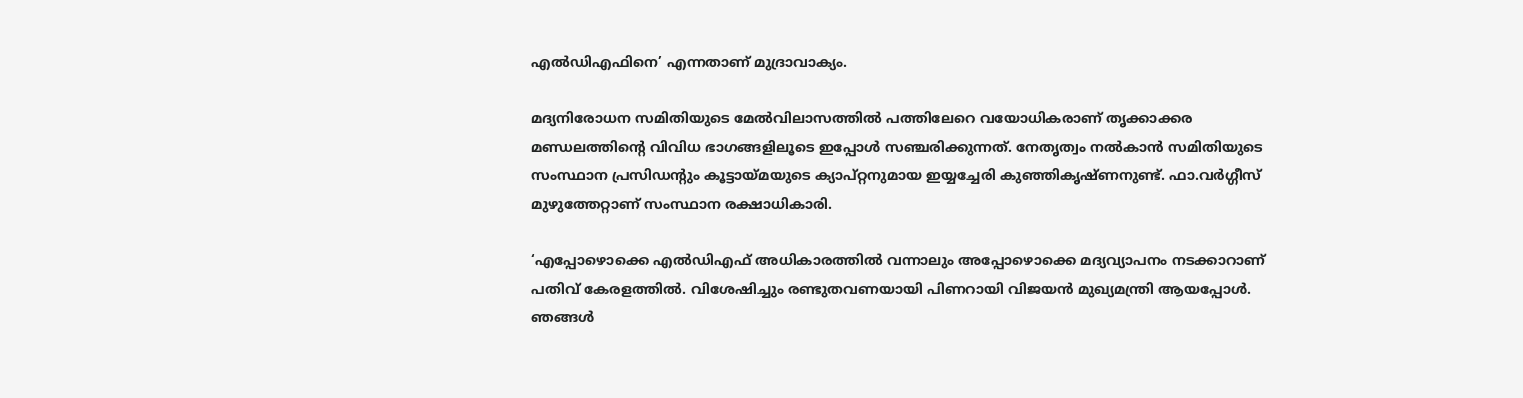എല്‍ഡിഎഫിനെ’ എന്നതാണ് മുദ്രാവാക്യം.

മദ്യനിരോധന സമിതിയുടെ മേല്‍വിലാസത്തില്‍ പത്തിലേറെ വയോധികരാണ് തൃക്കാക്കര മണ്ഡലത്തിന്റെ വിവിധ ഭാഗങ്ങളിലൂടെ ഇപ്പോള്‍ സഞ്ചരിക്കുന്നത്. നേതൃത്വം നല്‍കാന്‍ സമിതിയുടെ സംസ്ഥാന പ്രസിഡന്റും കൂട്ടായ്മയുടെ ക്യാപ്റ്റനുമായ ഇയ്യച്ചേരി കുഞ്ഞികൃഷ്ണനുണ്ട്. ഫാ.വര്‍ഗ്ഗീസ് മുഴുത്തേറ്റാണ് സംസ്ഥാന രക്ഷാധികാരി.

‘എപ്പോഴൊക്കെ എല്‍ഡിഎഫ് അധികാരത്തില്‍ വന്നാലും അപ്പോഴൊക്കെ മദ്യവ്യാപനം നടക്കാറാണ് പതിവ് കേരളത്തില്‍. വിശേഷിച്ചും രണ്ടുതവണയായി പിണറായി വിജയന്‍ മുഖ്യമന്ത്രി ആയപ്പോള്‍. ഞങ്ങള്‍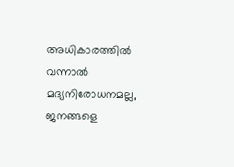അധികാരത്തില്‍ വന്നാല്‍ മദ്യനിരോധനമല്ല, ജനങ്ങളെ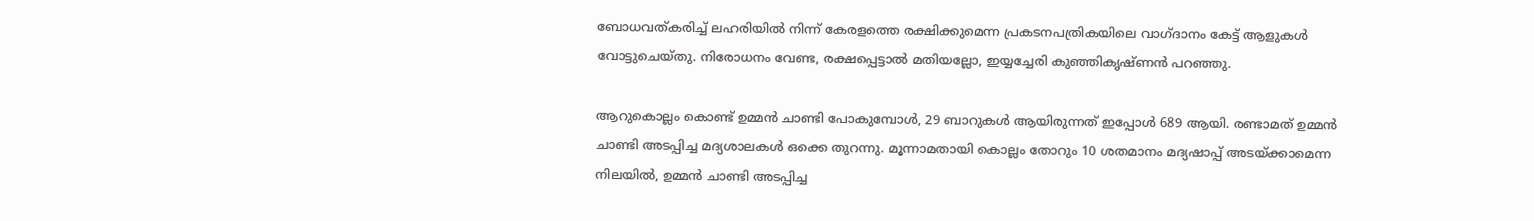ബോധവത്കരിച്ച്‌ ലഹരിയില്‍ നിന്ന് കേരളത്തെ രക്ഷിക്കുമെന്ന പ്രകടനപത്രികയിലെ വാഗ്ദാനം കേട്ട് ആളുകള്‍ വോട്ടുചെയ്തു. നിരോധനം വേണ്ട, രക്ഷപ്പെട്ടാല്‍ മതിയല്ലോ, ഇയ്യച്ചേരി കുഞ്ഞികൃഷ്ണന്‍ പറഞ്ഞു.

ആറുകൊല്ലം കൊണ്ട് ഉമ്മന്‍ ചാണ്ടി പോകുമ്പോള്‍, 29 ബാറുകള്‍ ആയിരുന്നത് ഇപ്പോള്‍ 689 ആയി. രണ്ടാമത് ഉമ്മന്‍ ചാണ്ടി അടപ്പിച്ച മദ്യശാലകള്‍ ഒക്കെ തുറന്നു. മൂന്നാമതായി കൊല്ലം തോറും 10 ശതമാനം മദ്യഷാപ്പ് അടയ്ക്കാമെന്ന നിലയില്‍, ഉമ്മന്‍ ചാണ്ടി അടപ്പിച്ച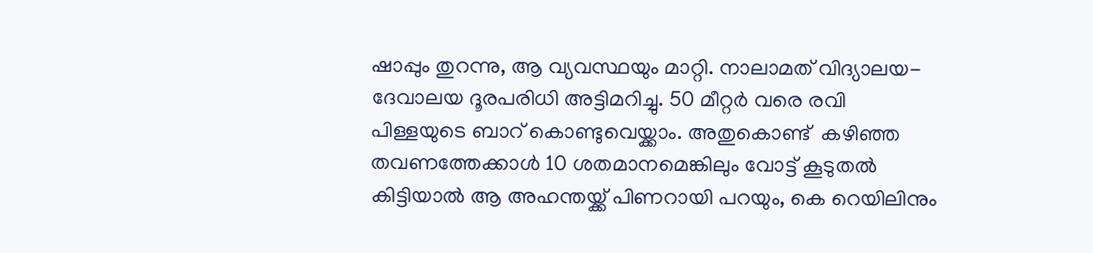ഷാപ്പും തുറന്നു, ആ വ്യവസ്ഥയും മാറ്റി. നാലാമത് വിദ്യാലയ-ദേവാലയ ദൂരപരിധി അട്ടിമറിച്ചു. 50 മീറ്റര്‍ വരെ രവി പിള്ളയുടെ ബാറ് കൊണ്ടുവെയ്ക്കാം. അതുകൊണ്ട്  കഴിഞ്ഞ തവണത്തേക്കാള്‍ 10 ശതമാനമെങ്കിലും വോട്ട് കൂടുതല്‍ കിട്ടിയാല്‍ ആ അഹന്തയ്ക്ക് പിണറായി പറയും, കെ റെയിലിനും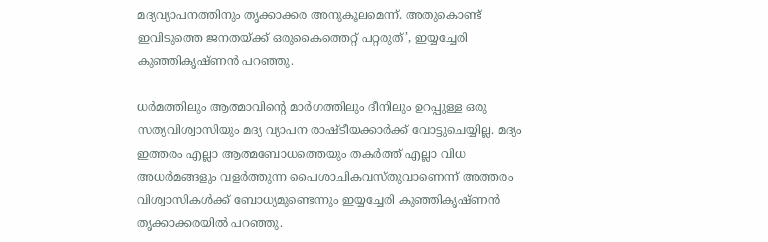മദ്യവ്യാപനത്തിനും തൃക്കാക്കര അനുകൂലമെന്ന്. അതുകൊണ്ട് ഇവിടുത്തെ ജനതയ്ക്ക് ഒരുകൈത്തെറ്റ് പറ്റരുത്’, ഇയ്യച്ചേരി കുഞ്ഞികൃഷ്ണന്‍ പറഞ്ഞു.

ധര്‍മത്തിലും ആത്മാവിന്റെ മാര്‍ഗത്തിലും ദീനിലും ഉറപ്പുള്ള ഒരു സത്യവിശ്വാസിയും മദ്യ വ്യാപന രാഷ്ടീയക്കാര്‍ക്ക് വോട്ടുചെയ്യില്ല. മദ്യം ഇത്തരം എല്ലാ ആത്മബോധത്തെയും തകര്‍ത്ത് എല്ലാ വിധ അധര്‍മങ്ങളും വളര്‍ത്തുന്ന പൈശാചികവസ്തുവാണെന്ന് അത്തരം വിശ്വാസികള്‍ക്ക് ബോധ്യമുണ്ടെന്നും ഇയ്യച്ചേരി കുഞ്ഞികൃഷ്ണന്‍ തൃക്കാക്കരയില്‍ പറഞ്ഞു.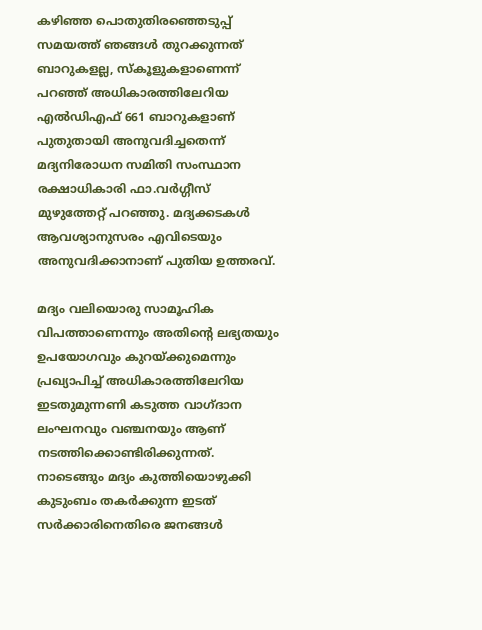കഴിഞ്ഞ പൊതുതിരഞ്ഞെടുപ്പ് സമയത്ത് ഞങ്ങള്‍ തുറക്കുന്നത് ബാറുകളല്ല, സ്‌കൂളുകളാണെന്ന് പറഞ്ഞ് അധികാരത്തിലേറിയ എല്‍ഡിഎഫ് 661 ബാറുകളാണ് പുതുതായി അനുവദിച്ചതെന്ന് മദ്യനിരോധന സമിതി സംസ്ഥാന രക്ഷാധികാരി ഫാ.വര്‍ഗ്ഗീസ് മുഴുത്തേറ്റ് പറഞ്ഞു. മദ്യക്കടകള്‍ ആവശ്യാനുസരം എവിടെയും അനുവദിക്കാനാണ് പുതിയ ഉത്തരവ്.

മദ്യം വലിയൊരു സാമൂഹിക വിപത്താണെന്നും അതിന്റെ ലഭ്യതയും ഉപയോഗവും കുറയ്ക്കുമെന്നും പ്രഖ്യാപിച്ച്‌ അധികാരത്തിലേറിയ ഇടതുമുന്നണി കടുത്ത വാഗ്ദാന ലംഘനവും വഞ്ചനയും ആണ് നടത്തിക്കൊണ്ടിരിക്കുന്നത്. നാടെങ്ങും മദ്യം കുത്തിയൊഴുക്കി കുടുംബം തകര്‍ക്കുന്ന ഇടത് സര്‍ക്കാരിനെതിരെ ജനങ്ങള്‍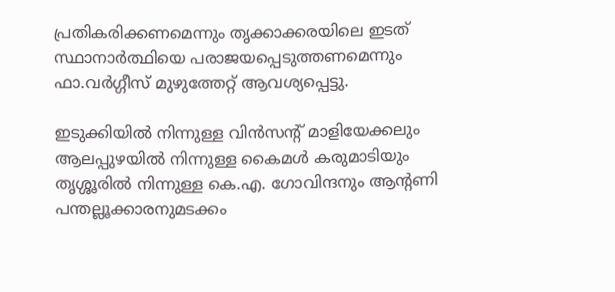പ്രതികരിക്കണമെന്നും തൃക്കാക്കരയിലെ ഇടത് സ്ഥാനാര്‍ത്ഥിയെ പരാജയപ്പെടുത്തണമെന്നും ഫാ.വര്‍ഗ്ഗീസ് മുഴുത്തേറ്റ് ആവശ്യപ്പെട്ടു.

ഇടുക്കിയില്‍ നിന്നുള്ള വിന്‍സന്റ് മാളിയേക്കലും ആലപ്പുഴയില്‍ നിന്നുള്ള കൈമള്‍ കരുമാടിയും തൃശ്ശൂരില്‍ നിന്നുള്ള കെ.എ. ഗോവിന്ദനും ആന്റണി പന്തല്ലൂക്കാരനുമടക്കം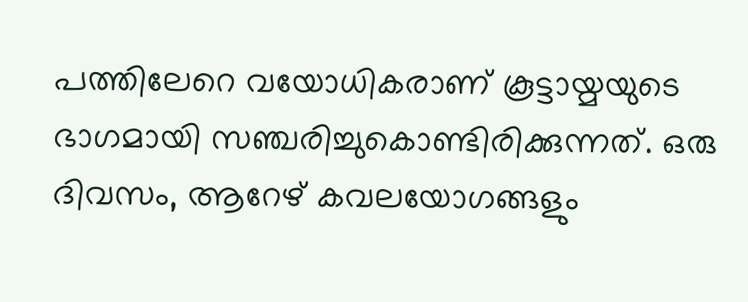പത്തിലേറെ വയോധികരാണ് കൂട്ടായ്മയുടെ ഭാഗമായി സഞ്ചരിച്ചുകൊണ്ടിരിക്കുന്നത്. ഒരു ദിവസം, ആറേഴ് കവലയോഗങ്ങളും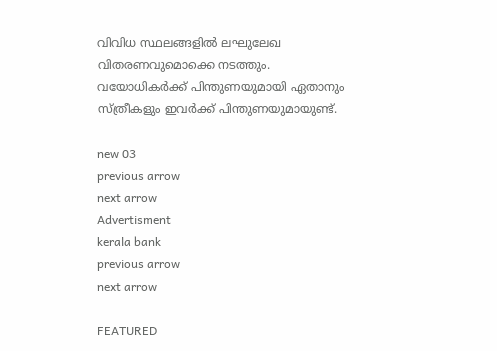വിവിധ സ്ഥലങ്ങളില്‍ ലഘുലേഖ വിതരണവുമൊക്കെ നടത്തും. വയോധികര്‍ക്ക് പിന്തുണയുമായി ഏതാനും സ്ത്രീകളും ഇവര്‍ക്ക് പിന്തുണയുമായുണ്ട്.

new 03
previous arrow
next arrow
Advertisment
kerala bank
previous arrow
next arrow

FEATURED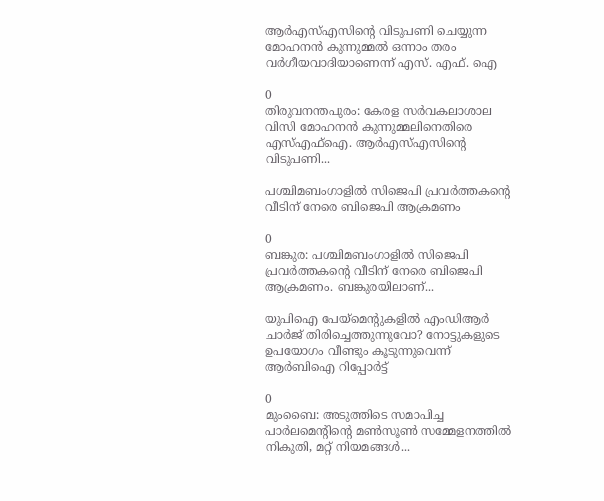ആർഎസ്എസിന്റെ വിടുപണി ചെയ്യുന്ന മോഹനൻ കുന്നുമ്മൽ ഒന്നാം തരം വർഗീയവാദിയാണെന്ന് എസ്. എഫ്. ഐ

0
തിരുവനന്തപുരം: കേരള സർവകലാശാല വിസി മോഹനൻ കുന്നുമ്മലിനെതിരെ എസ്എഫ്ഐ. ആർഎസ്എസിന്റെ വിടുപണി...

പശ്ചിമബംഗാളിൽ സിജെപി പ്രവർത്തകന്റെ വീടിന് നേരെ ബിജെപി ആക്രമണം

0
ബങ്കുര: പശ്ചിമബംഗാളിൽ സിജെപി പ്രവർത്തകന്റെ വീടിന് നേരെ ബിജെപി ആക്രമണം. ബങ്കുരയിലാണ്...

യുപിഐ പേയ്‌മെന്റുകളിൽ എംഡിആർ ചാർജ് തിരിച്ചെത്തുന്നുവോ? നോട്ടുകളുടെ ഉപയോഗം വീണ്ടും കൂടുന്നുവെന്ന് ആർബിഐ റിപ്പോർട്ട്

0
മുംബൈ: അടുത്തിടെ സമാപിച്ച പാർലമെന്റിന്റെ മൺസൂൺ സമ്മേളനത്തിൽ നികുതി, മറ്റ് നിയമങ്ങൾ...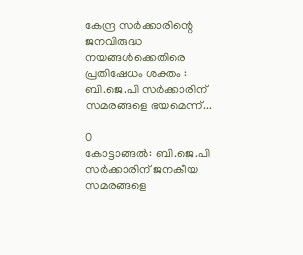കേന്ദ്ര സർക്കാരിന്റെ ജനവിരുദ്ധ നയങ്ങൾക്കെതിരെ പ്രതിഷേധം ശക്തം : ബി.ജെ.പി സർക്കാരിന് സമരങ്ങളെ ഭയമെന്ന്...

0
കോട്ടാങ്ങൽ: ബി.ജെ.പി സർക്കാരിന് ജനകീയ സമരങ്ങളെ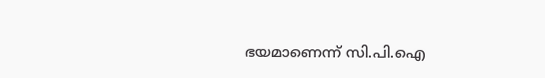ഭയമാണെന്ന് സി.പി.ഐ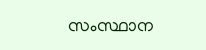സംസ്ഥാന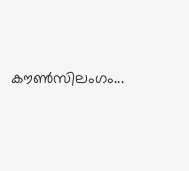കൗൺസിലംഗം...